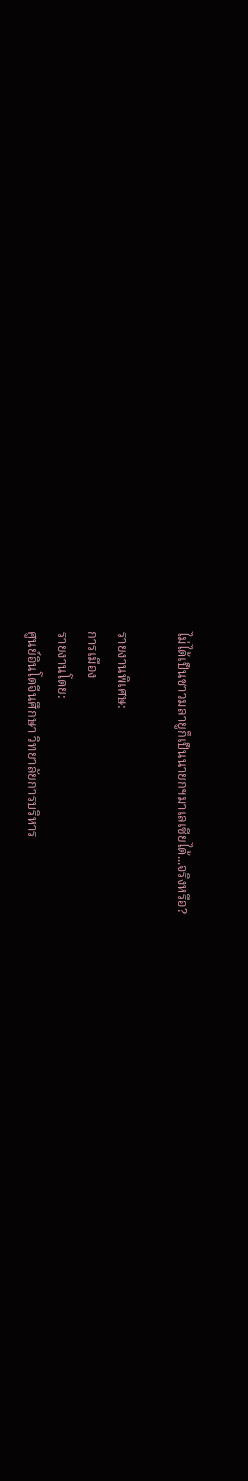ไม่ได้เป็นชาวมลายูก็เป็นนายกฯมาเลเซียได้...จริงหรือ?

รายงานพิเศษ:
การเมือง
รายงานโดย:
ศูนย์อินโดจีนศึกษา วิทยาลัยการบริหาร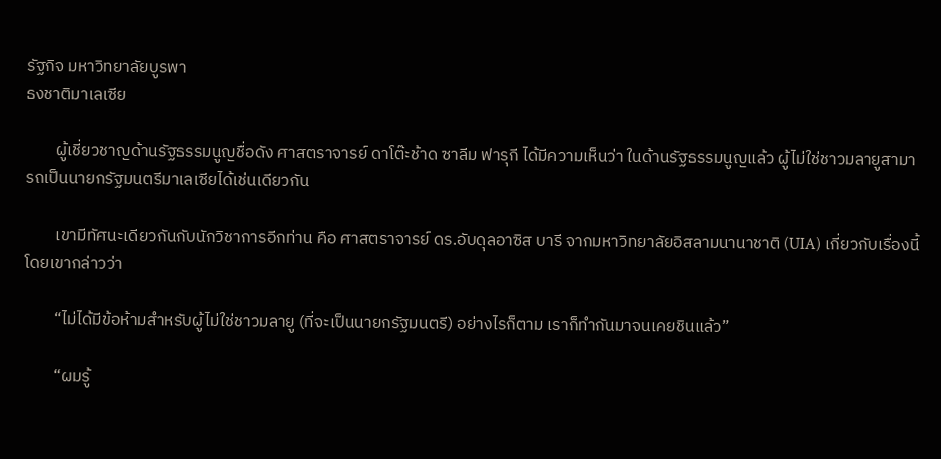รัฐกิจ มหาวิทยาลัยบูรพา
ธงชาติมาเลเซีย

        ผู้เชี่ยวชาญด้านรัฐธรรมนูญชื่อดัง ศาสตราจารย์ ดาโต๊ะช้าด ซาลีม ฟารุกี ได้มีความเห็นว่า ในด้านรัฐธรรมนูญแล้ว ผู้ไม่ใช่ชาวมลายูสามารถเป็นนายกรัฐมนตรีมาเลเซียได้เช่นเดียวกัน

        เขามีทัศนะเดียวกันกับนักวิชาการอีกท่าน คือ ศาสตราจารย์ ดร.อับดุลอาซิส บารี จากมหาวิทยาลัยอิสลามนานาชาติ (UIA) เกี่ยวกับเรื่องนี้ โดยเขากล่าวว่า

        “ไม่ได้มีข้อห้ามสำหรับผู้ไม่ใช่ชาวมลายู (ที่จะเป็นนายกรัฐมนตรี) อย่างไรก็ตาม เราก็ทำกันมาจนเคยชินแล้ว”

        “ผมรู้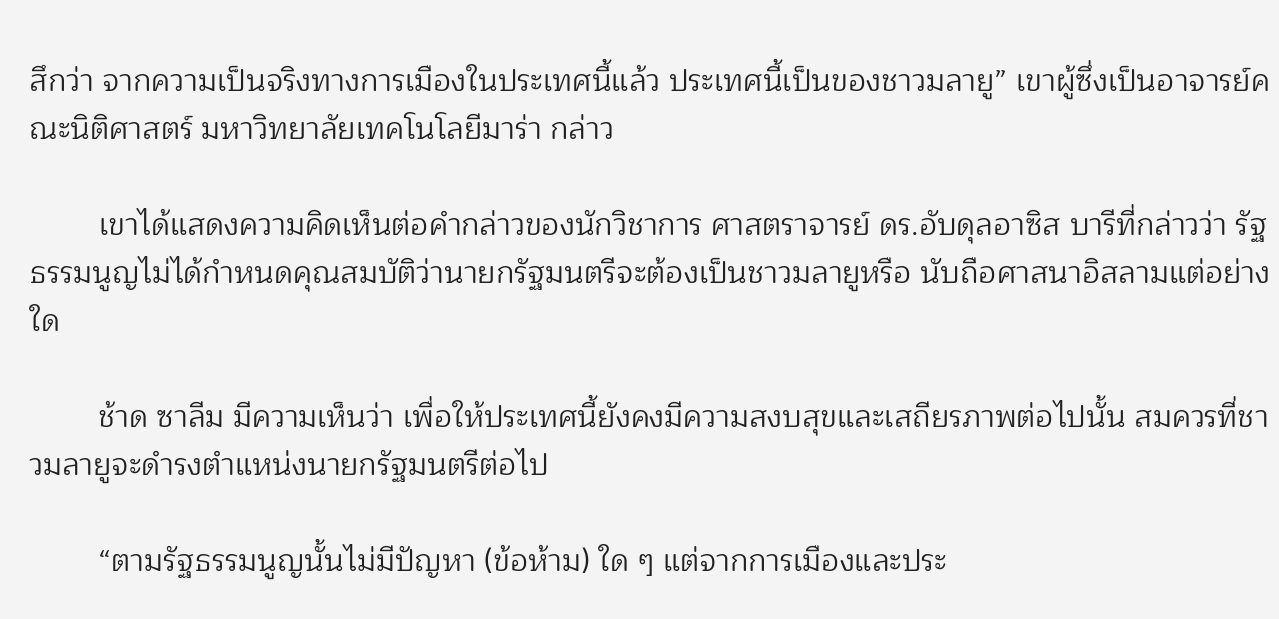สึกว่า จากความเป็นจริงทางการเมืองในประเทศนี้แล้ว ประเทศนี้เป็นของชาวมลายู” เขาผู้ซึ่งเป็นอาจารย์คณะนิติศาสตร์ มหาวิทยาลัยเทคโนโลยีมาร่า กล่าว

        เขาได้แสดงความคิดเห็นต่อคำกล่าวของนักวิชาการ ศาสตราจารย์ ดร.อับดุลอาซิส บารีที่กล่าวว่า รัฐธรรมนูญไม่ได้กำหนดคุณสมบัติว่านายกรัฐมนตรีจะต้องเป็นชาวมลายูหรือ นับถือศาสนาอิสลามแต่อย่างใด

        ช้าด ซาลีม มีความเห็นว่า เพื่อให้ประเทศนี้ยังคงมีความสงบสุขและเสถียรภาพต่อไปนั้น สมควรที่ชาวมลายูจะดำรงตำแหน่งนายกรัฐมนตรีต่อไป

        “ตามรัฐธรรมนูญนั้นไม่มีปัญหา (ข้อห้าม) ใด ๆ แต่จากการเมืองและประ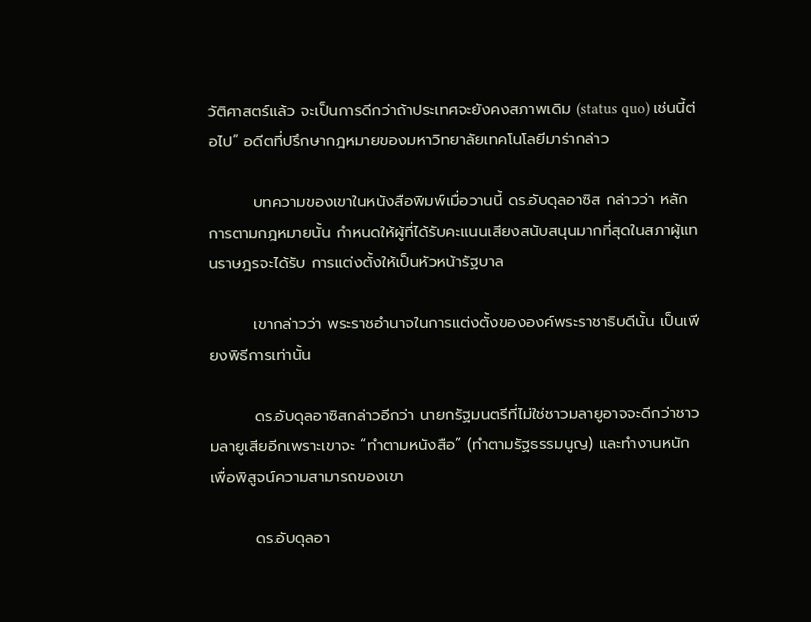วัติศาสตร์แล้ว จะเป็นการดีกว่าถ้าประเทศจะยังคงสภาพเดิม (status quo) เช่นนี้ต่อไป” อดีตที่ปรึกษากฎหมายของมหาวิทยาลัยเทคโนโลยีมาร่ากล่าว

        บทความของเขาในหนังสือพิมพ์เมื่อวานนี้ ดร.อับดุลอาซิส กล่าวว่า หลักการตามกฎหมายนั้น กำหนดให้ผู้ที่ได้รับคะแนนเสียงสนับสนุนมากที่สุดในสภาผู้แทนราษฎรจะได้รับ การแต่งตั้งให้เป็นหัวหน้ารัฐบาล

        เขากล่าวว่า พระราชอำนาจในการแต่งตั้งขององค์พระราชาธิบดีนั้น เป็นเพียงพิธีการเท่านั้น

        ดร.อับดุลอาซิสกล่าวอีกว่า นายกรัฐมนตรีที่ไม่ใช่ชาวมลายูอาจจะดีกว่าชาวมลายูเสียอีกเพราะเขาจะ “ทำตามหนังสือ” (ทำตามรัฐธรรมนูญ) และทำงานหนักเพื่อพิสูจน์ความสามารถของเขา

        ดร.อับดุลอา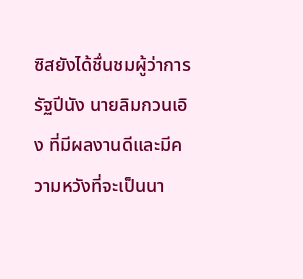ซิสยังได้ชื่นชมผู้ว่าการรัฐปีนัง นายลิมกวนเอิง ที่มีผลงานดีและมีความหวังที่จะเป็นนา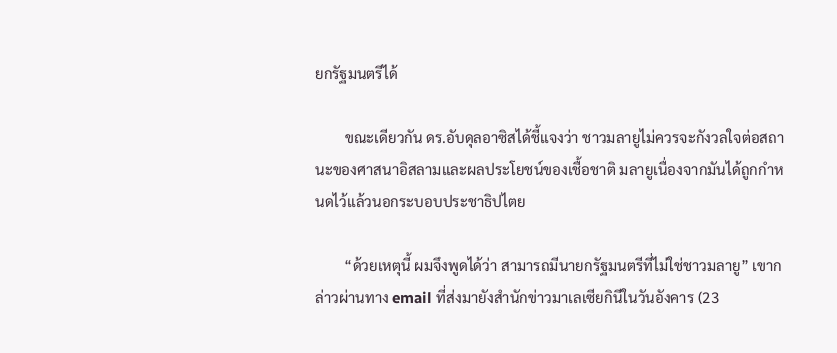ยกรัฐมนตรีได้

        ขณะเดียวกัน ดร.อับดุลอาซิสได้ชี้แจงว่า ชาวมลายูไม่ควรจะกังวลใจต่อสถานะของศาสนาอิสลามและผลประโยชน์ของเชื้อชาติ มลายูเนื่องจากมันได้ถูกกำหนดไว้แล้วนอกระบอบประชาธิปไตย

        “ด้วยเหตุนี้ ผมจึงพูดได้ว่า สามารถมีนายกรัฐมนตรีที่ไม่ใช่ชาวมลายู” เขากล่าวผ่านทาง email ที่ส่งมายังสำนักข่าวมาเลเซียกินีในวันอังคาร (23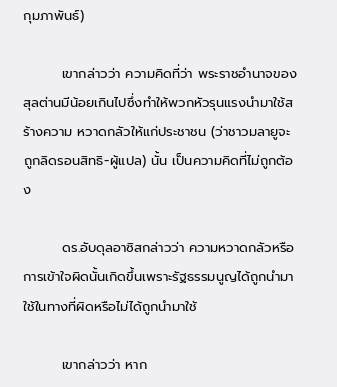กุมภาพันธ์)

        เขากล่าวว่า ความคิดที่ว่า พระราชอำนาจของสุลต่านมีน้อยเกินไปซึ่งทำให้พวกหัวรุนแรงนำมาใช้สร้างความ หวาดกลัวให้แก่ประชาชน (ว่าชาวมลายูจะถูกลิดรอนสิทธิ-ผู้แปล) นั้น เป็นความคิดที่ไม่ถูกต้อง

        ดร.อับดุลอาซิสกล่าวว่า ความหวาดกลัวหรือการเข้าใจผิดนั้นเกิดขึ้นเพราะรัฐธรรมนูญได้ถูกนำมาใช้ในทางที่ผิดหรือไม่ได้ถูกนำมาใช้

        เขากล่าวว่า หาก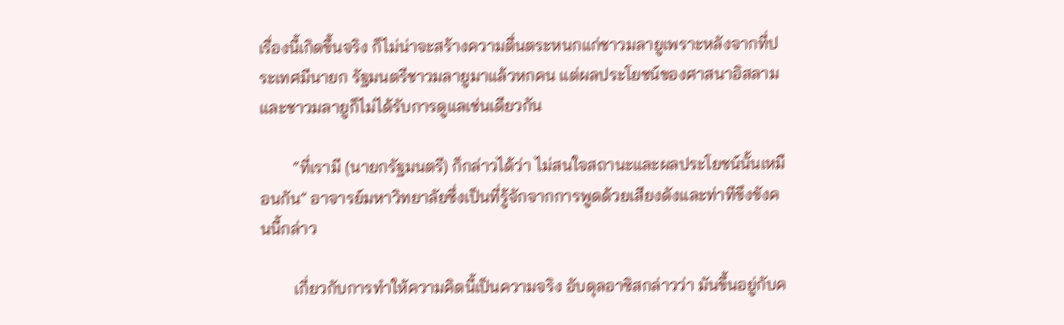เรื่องนี้เกิดขึ้นจริง ก็ไม่น่าจะสร้างความตื่นตระหนกแก่ชาวมลายูเพราะหลังจากที่ประเทศมีนายก รัฐมนตรีชาวมลายูมาแล้วหกคน แต่ผลประโยชน์ของศาสนาอิสลามและชาวมลายูก็ไม่ได้รับการดูแลเช่นเดียวกัน

        “ที่เรามี (นายกรัฐมนตรี) ก็กล่าวได้ว่า ไม่สนใจสถานะและผลประโยชน์นั้นเหมือนกัน” อาจารย์มหาวิทยาลัยซึ่งเป็นที่รู้จักจากการพูดด้วยเสียงดังและท่าทีขึงขังคนนี้กล่าว

        เกี่ยวกับการทำให้ความคิดนี้เป็นความจริง อับดุลอาซิสกล่าวว่า มันขึ้นอยู่กับค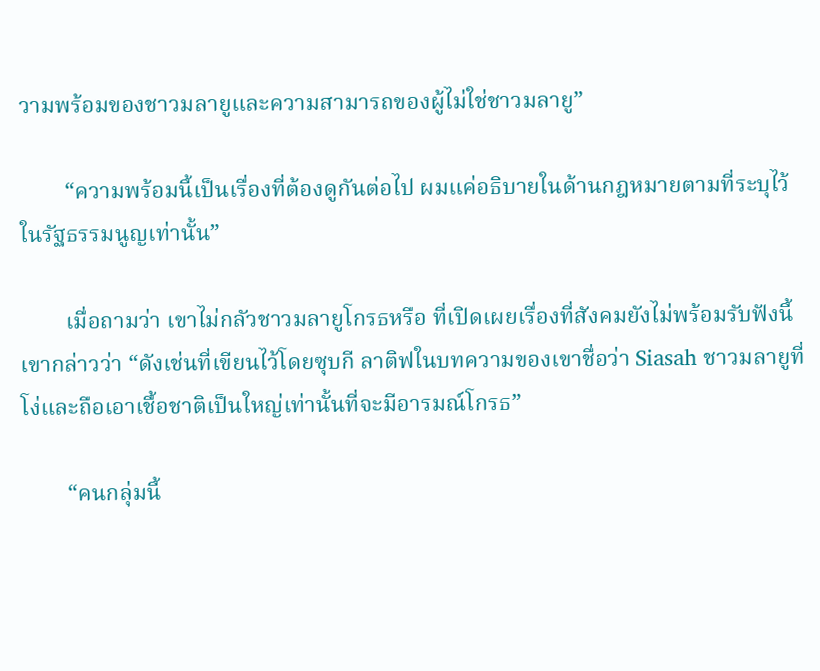วามพร้อมของชาวมลายูและความสามารถของผู้ไม่ใช่ชาวมลายู”

        “ความพร้อมนี้เป็นเรื่องที่ต้องดูกันต่อไป ผมแค่อธิบายในด้านกฎหมายตามที่ระบุไว้ในรัฐธรรมนูญเท่านั้น”

        เมื่อถามว่า เขาไม่กลัวชาวมลายูโกรธหรือ ที่เปิดเผยเรื่องที่สังคมยังไม่พร้อมรับฟังนี้ เขากล่าวว่า “ดังเช่นที่เขียนไว้โดยซุบกี ลาติฟในบทความของเขาชื่อว่า Siasah ชาวมลายูที่โง่และถือเอาเชื้อชาติเป็นใหญ่เท่านั้นที่จะมีอารมณ์โกรธ”

        “คนกลุ่มนี้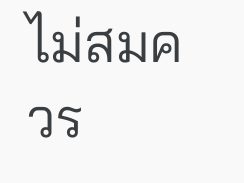ไม่สมควร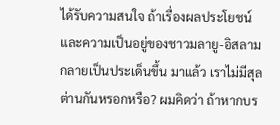ได้รับความสนใจ ถ้าเรื่องผลประโยชน์และความเป็นอยู่ของชาวมลายู-อิสลามกลายเป็นประเด็นขึ้น มาแล้ว เราไม่มีสุลต่านกันหรอกหรือ? ผมคิดว่า ถ้าหากบร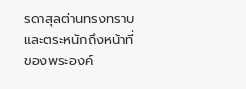รดาสุลต่านทรงทราบและตระหนักถึงหน้าที่ของพระองค์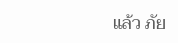แล้ว ภัย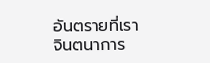อันตรายที่เราจินตนาการ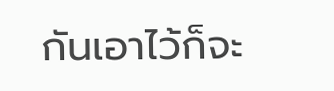กันเอาไว้ก็จะ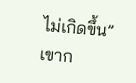ไม่เกิดขึ้น” เขาก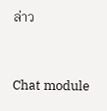ล่าว


Chat module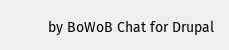by BoWoB Chat for Drupal